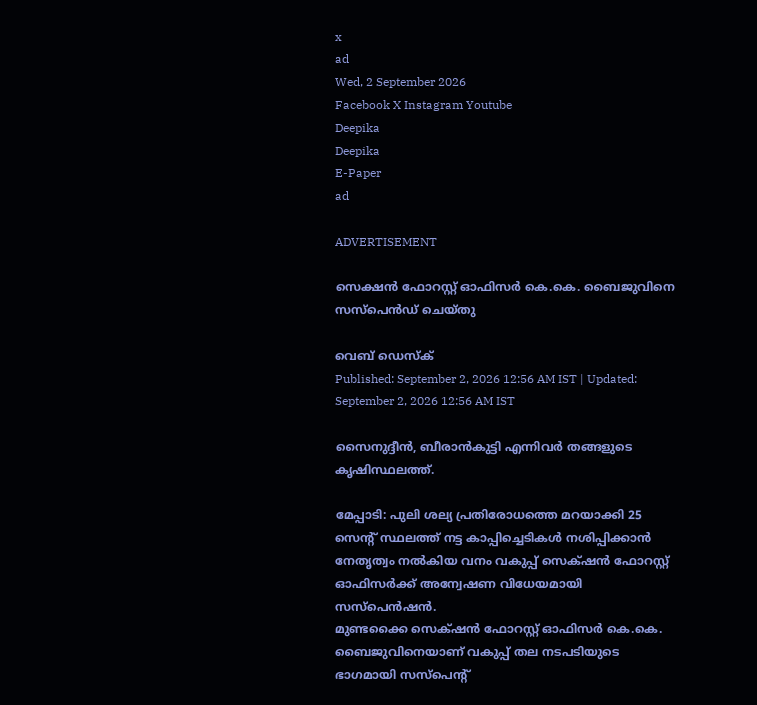x
ad
Wed, 2 September 2026
Facebook X Instagram Youtube
Deepika
Deepika
E-Paper
ad

ADVERTISEMENT

സെക്ഷന്‍ ഫോറസ്റ്റ് ഓഫിസര്‍ കെ.കെ. ബൈജുവിനെ സസ്‌പെന്‍ഡ് ചെയ്തു

വെബ് ഡെസ്ക്
Published: September 2, 2026 12:56 AM IST | Updated: September 2, 2026 12:56 AM IST

സൈനുദ്ദീൻ, ബീരാൻകുട്ടി എന്നിവർ തങ്ങളുടെ കൃഷിസ്ഥലത്ത്.

മേപ്പാടി: പുലി ശല്യ പ്രതിരോധത്തെ മറയാക്കി 25 സെന്‍റ് സ്ഥലത്ത് നട്ട കാപ്പിച്ചെടികൾ നശിപ്പിക്കാൻ നേതൃത്വം നൽകിയ വനം വകുപ്പ് സെക്‌ഷൻ ഫോറസ്റ്റ് ഓഫിസർക്ക് അന്വേഷണ വിധേയമായി സസ്പെൻഷൻ.
മുണ്ടക്കൈ സെക്‌ഷൻ ഫോറസ്റ്റ് ഓഫിസർ കെ.കെ. ബൈജുവിനെയാണ് വകുപ്പ് തല നടപടിയുടെ ഭാഗമായി സസ്പെന്‍റ്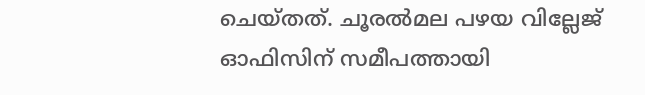ചെയ്തത്. ചൂരൽമല പഴയ വില്ലേജ് ഓഫിസിന് സമീപത്തായി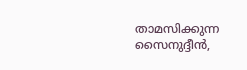താമസിക്കുന്ന സൈനുദ്ദീൻ,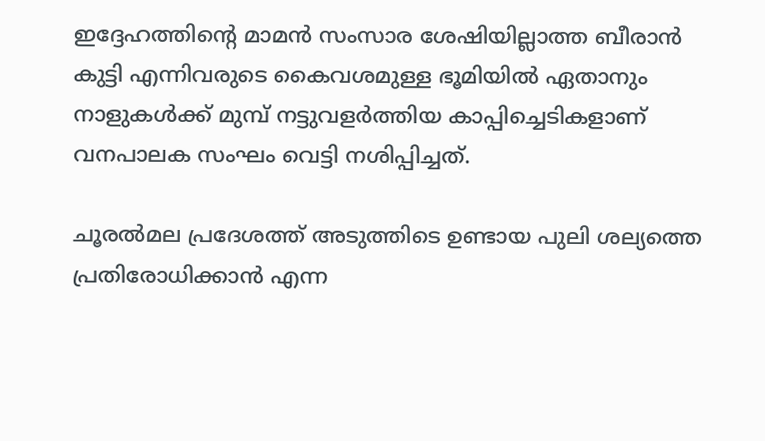ഇദ്ദേഹത്തിന്‍റെ മാമൻ സംസാര ശേഷിയില്ലാത്ത ബീരാൻ കുട്ടി എന്നിവരുടെ കൈവശമുള്ള ഭൂമിയിൽ ഏതാനും നാളുകൾക്ക് മുമ്പ് നട്ടുവളർത്തിയ കാപ്പിച്ചെടികളാണ് വനപാലക സംഘം വെട്ടി നശിപ്പിച്ചത്.

ചൂരൽമല പ്രദേശത്ത് അടുത്തിടെ ഉണ്ടായ പുലി ശല്യത്തെ പ്രതിരോധിക്കാൻ എന്ന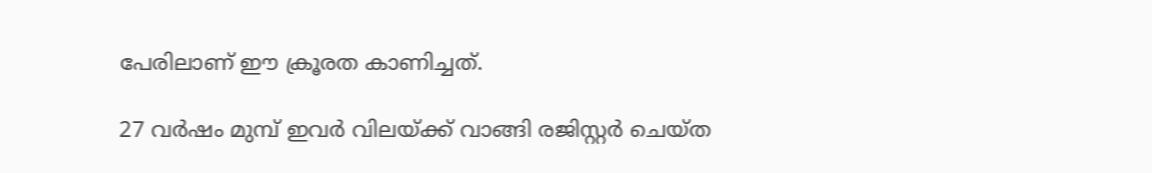പേരിലാണ് ഈ ക്രൂരത കാണിച്ചത്.

27 വർഷം മുമ്പ് ഇവർ വിലയ്ക്ക് വാങ്ങി രജിസ്റ്റർ ചെയ്ത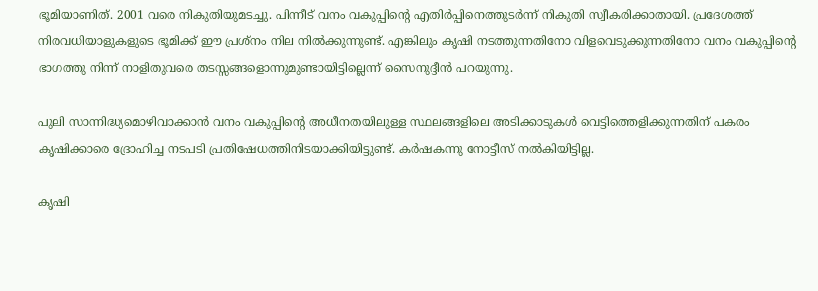ഭൂമിയാണിത്. 2001 വരെ നികുതിയുമടച്ചു. പിന്നീട് വനം വകുപ്പിന്‍റെ എതിർപ്പിനെത്തുടർന്ന് നികുതി സ്വീകരിക്കാതായി. പ്രദേശത്ത് നിരവധിയാളുകളുടെ ഭൂമിക്ക് ഈ പ്രശ്നം നില നിൽക്കുന്നുണ്ട്. എങ്കിലും കൃഷി നടത്തുന്നതിനോ വിളവെടുക്കുന്നതിനോ വനം വകുപ്പിന്‍റെ ഭാഗത്തു നിന്ന് നാളിതുവരെ തടസ്സങ്ങളൊന്നുമുണ്ടായിട്ടില്ലെന്ന് സൈനുദ്ദീൻ പറയുന്നു.

പുലി സാന്നിദ്ധ്യമൊഴിവാക്കാൻ വനം വകുപ്പിന്‍റെ അധീനതയിലുള്ള സ്ഥലങ്ങളിലെ അടിക്കാടുകൾ വെട്ടിത്തെളിക്കുന്നതിന് പകരം കൃഷിക്കാരെ ദ്രോഹിച്ച നടപടി പ്രതിഷേധത്തിനിടയാക്കിയിട്ടുണ്ട്. കർഷകന്നു നോട്ടീസ് നൽകിയിട്ടില്ല.

കൃഷി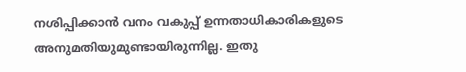നശിപ്പിക്കാൻ വനം വകുപ്പ് ഉന്നതാധികാരികളുടെ അനുമതിയുമുണ്ടായിരുന്നില്ല. ഇതു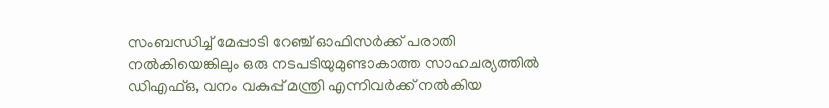സംബന്ധിച്ച് മേപ്പാടി റേഞ്ച് ഓഫിസർക്ക് പരാതി നൽകിയെങ്കിലും ഒരു നടപടിയുമുണ്ടാകാത്ത സാഹചര്യത്തിൽ ഡിഎഫ്ഒ, വനം വകുപ്പ് മന്ത്രി എന്നിവർക്ക് നൽകിയ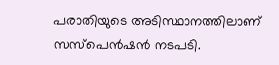പരാതിയുടെ അടിസ്ഥാനത്തിലാണ് സസ്പെൻഷൻ നടപടി.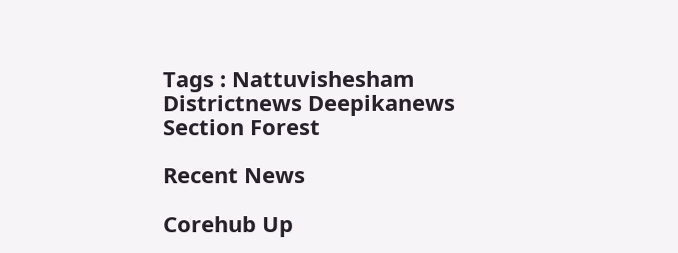Tags : Nattuvishesham Districtnews Deepikanews Section Forest

Recent News

Corehub Up